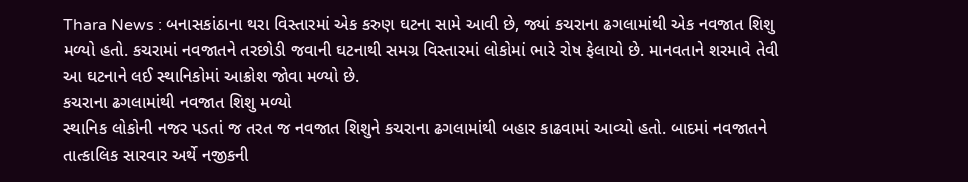Thara News : બનાસકાંઠાના થરા વિસ્તારમાં એક કરુણ ઘટના સામે આવી છે, જ્યાં કચરાના ઢગલામાંથી એક નવજાત શિશુ મળ્યો હતો. કચરામાં નવજાતને તરછોડી જવાની ઘટનાથી સમગ્ર વિસ્તારમાં લોકોમાં ભારે રોષ ફેલાયો છે. માનવતાને શરમાવે તેવી આ ઘટનાને લઈ સ્થાનિકોમાં આક્રોશ જોવા મળ્યો છે.
કચરાના ઢગલામાંથી નવજાત શિશુ મળ્યો
સ્થાનિક લોકોની નજર પડતાં જ તરત જ નવજાત શિશુને કચરાના ઢગલામાંથી બહાર કાઢવામાં આવ્યો હતો. બાદમાં નવજાતને તાત્કાલિક સારવાર અર્થે નજીકની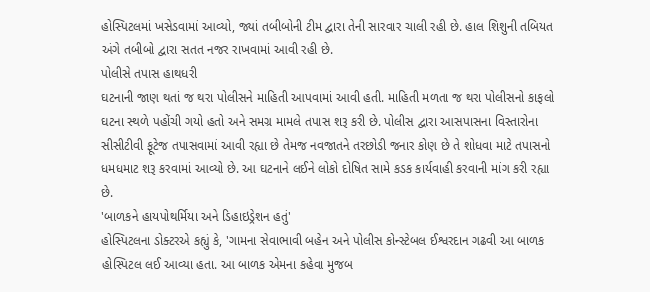હોસ્પિટલમાં ખસેડવામાં આવ્યો, જ્યાં તબીબોની ટીમ દ્વારા તેની સારવાર ચાલી રહી છે. હાલ શિશુની તબિયત અંગે તબીબો દ્વારા સતત નજર રાખવામાં આવી રહી છે.
પોલીસે તપાસ હાથધરી
ઘટનાની જાણ થતાં જ થરા પોલીસને માહિતી આપવામાં આવી હતી. માહિતી મળતા જ થરા પોલીસનો કાફલો ઘટના સ્થળે પહોંચી ગયો હતો અને સમગ્ર મામલે તપાસ શરૂ કરી છે. પોલીસ દ્વારા આસપાસના વિસ્તારોના સીસીટીવી ફૂટેજ તપાસવામાં આવી રહ્યા છે તેમજ નવજાતને તરછોડી જનાર કોણ છે તે શોધવા માટે તપાસનો ધમધમાટ શરૂ કરવામાં આવ્યો છે. આ ઘટનાને લઈને લોકો દોષિત સામે કડક કાર્યવાહી કરવાની માંગ કરી રહ્યા છે.
'બાળકને હાયપોથર્મિયા અને ડિહાઇડ્રેશન હતું'
હોસ્પિટલના ડોક્ટરએ કહ્યું કે, 'ગામના સેવાભાવી બહેન અને પોલીસ કોન્સ્ટેબલ ઈશ્વરદાન ગઢવી આ બાળક હોસ્પિટલ લઈ આવ્યા હતા. આ બાળક એમના કહેવા મુજબ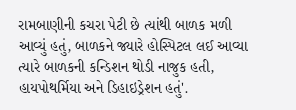રામબાણીની કચરા પેટી છે ત્યાંથી બાળક મળી આવ્યું હતું, બાળકને જ્યારે હોસ્પિટલ લઈ આવ્યા ત્યારે બાળકની કન્ડિશન થોડી નાજુક હતી, હાયપોથર્મિયા અને ડિહાઇડ્રેશન હતું'.